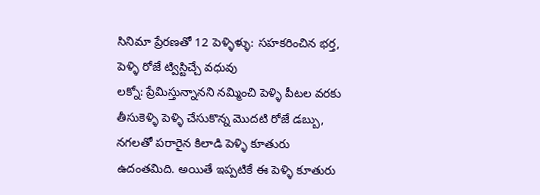సినిమా ప్రేరణతో 12 పెళ్ళిళ్ళు: సహకరించిన భర్త, పెళ్ళి రోజే ట్విస్టిచ్చే వధువు
లక్నో: ప్రేమిస్తున్నానని నమ్మించి పెళ్ళి పీటల వరకు తీసుకెళ్ళి పెళ్ళి చేసుకొన్న మొదటి రోజే డబ్బు, నగలతో పరారైన కిలాడి పెళ్ళి కూతురు ఉదంతమిది. అయితే ఇప్పటికే ఈ పెళ్ళి కూతురు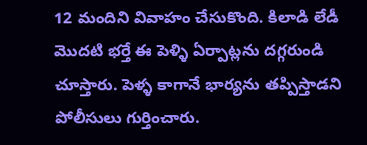12 మందిని వివాహం చేసుకొంది. కిలాడి లేడీ మొదటి భర్తే ఈ పెళ్ళి ఏర్పాట్లను దగ్గరుండి చూస్తారు. పెళ్ళ కాగానే భార్యను తప్పిస్తాడని పోలీసులు గుర్తించారు.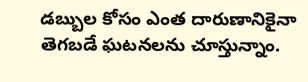డబ్బుల కోసం ఎంత దారుణానికైనా తెగబడే ఘటనలను చూస్తున్నాం.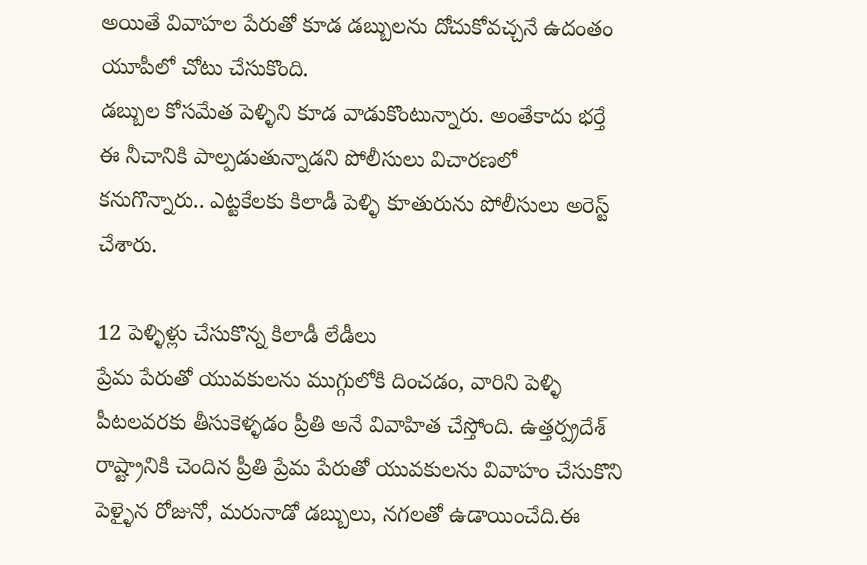అయితే వివాహల పేరుతో కూడ డబ్బులను దోచుకోవచ్చనే ఉదంతం యూపీలో చోటు చేసుకొంది.
డబ్బుల కోసమేత పెళ్ళిని కూడ వాడుకొంటున్నారు. అంతేకాదు భర్తే ఈ నీచానికి పాల్పడుతున్నాడని పోలీసులు విచారణలో కనుగొన్నారు.. ఎట్టకేలకు కిలాడీ పెళ్ళి కూతురును పోలీసులు అరెస్ట్ చేశారు.

12 పెళ్ళిళ్లు చేసుకొన్న కిలాడీ లేడీలు
ప్రేమ పేరుతో యువకులను ముగ్గులోకి దించడం, వారిని పెళ్ళి పీటలవరకు తీసుకెళ్ళడం ప్రీతి అనే వివాహిత చేస్తోంది. ఉత్తర్ప్రదేశ్ రాష్ట్రానికి చెందిన ప్రీతి ప్రేమ పేరుతో యువకులను వివాహం చేసుకొని పెళ్ళైన రోజునో, మరునాడో డబ్బులు, నగలతో ఉడాయించేది.ఈ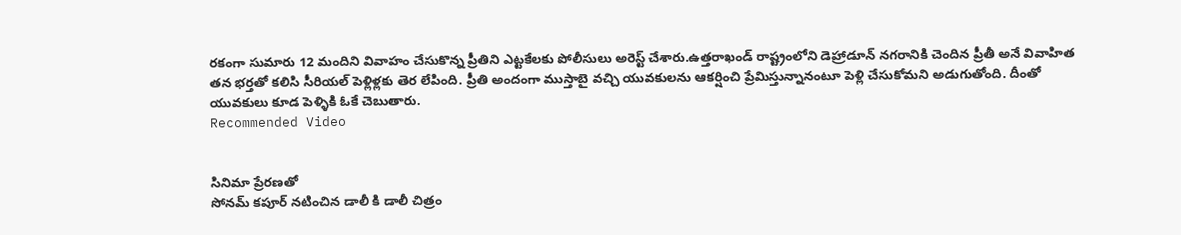రకంగా సుమారు 12 మందిని వివాహం చేసుకొన్న ప్రీతిని ఎట్టకేలకు పోలీసులు అరెస్ట్ చేశారు.ఉత్తరాఖండ్ రాష్ట్రంలోని డెహ్రాడూన్ నగరానికి చెందిన ప్రీతీ అనే వివాహిత తన భర్తతో కలిసి సీరియల్ పెళ్లిళ్లకు తెర లేపింది. ప్రీతి అందంగా ముస్తాబై వచ్చి యువకులను ఆకర్షించి ప్రేమిస్తున్నానంటూ పెళ్లి చేసుకోమని అడుగుతోంది. దీంతో యువకులు కూడ పెళ్ళికి ఓకే చెబుతారు.
Recommended Video


సినిమా ప్రేరణతో
సోనమ్ కపూర్ నటించిన డాలీ కి డాలీ చిత్రం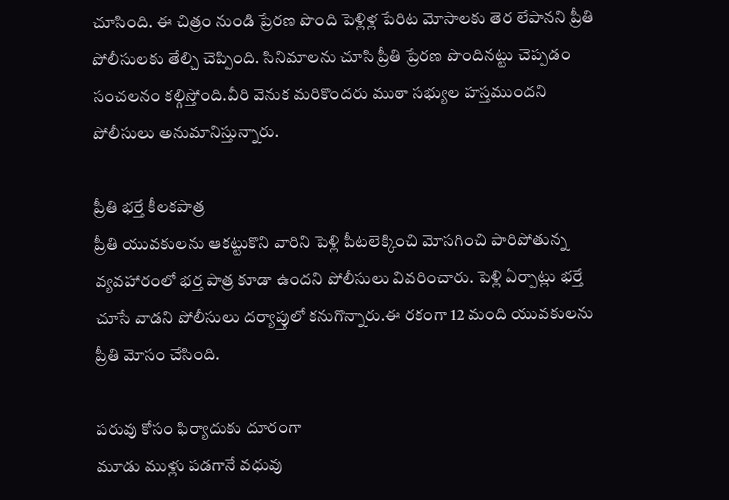చూసింది. ఈ చిత్రం నుండి ప్రేరణ పొంది పెళ్లిళ్ల పేరిట మోసాలకు తెర లేపానని ప్రీతి పోలీసులకు తేల్చి చెప్పింది. సినిమాలను చూసి ప్రీతి ప్రేరణ పొందినట్టు చెప్పడం సంచలనం కల్గిస్తోంది.వీరి వెనుక మరికొందరు ముఠా సభ్యుల హస్తముందని పోలీసులు అనుమానిస్తున్నారు.

ప్రీతి భర్తే కీలకపాత్ర
ప్రీతి యువకులను ఆకట్టుకొని వారిని పెళ్లి పీటలెక్కించి మోసగించి పారిపోతున్న వ్యవహారంలో భర్త పాత్ర కూడా ఉందని పోలీసులు వివరించారు. పెళ్లి ఏర్పాట్లు భర్తే చూసే వాడని పోలీసులు దర్యాప్తులో కనుగొన్నారు.ఈ రకంగా 12 మంది యువకులను ప్రీతి మోసం చేసింది.

పరువు కోసం ఫిర్యాదుకు దూరంగా
మూడు ముళ్లు పడగానే వధువు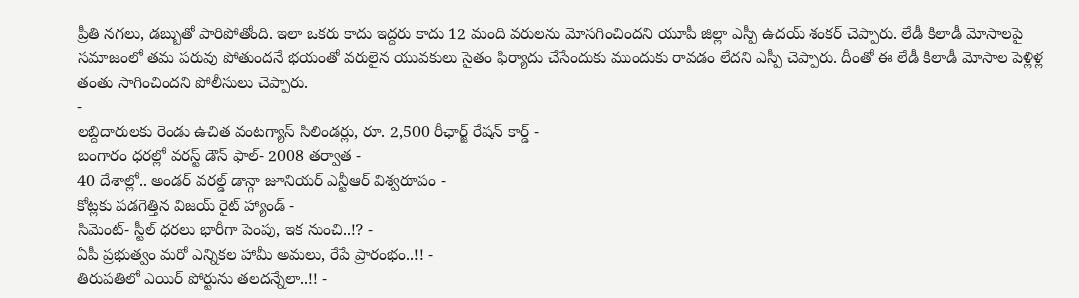ప్రీతి నగలు, డబ్బుతో పారిపోతోంది. ఇలా ఒకరు కాదు ఇద్దరు కాదు 12 మంది వరులను మోసగించిందని యూపీ జిల్లా ఎస్పీ ఉదయ్ శంకర్ చెప్పారు. లేడీ కిలాడీ మోసాలపై సమాజంలో తమ పరువు పోతుందనే భయంతో వరులైన యువకులు సైతం ఫిర్యాదు చేసేందుకు ముందుకు రావడం లేదని ఎస్పీ చెప్పారు. దీంతో ఈ లేడీ కిలాడీ మోసాల పెళ్లిళ్ల తంతు సాగించిందని పోలీసులు చెప్పారు.
-
లబ్దిదారులకు రెండు ఉచిత వంటగ్యాస్ సిలిండర్లు, రూ. 2,500 రీఛార్జ్ రేషన్ కార్డ్ -
బంగారం ధరల్లో వరస్ట్ డౌన్ ఫాల్- 2008 తర్వాత -
40 దేశాల్లో.. అండర్ వరల్డ్ డాన్గా జూనియర్ ఎన్టీఆర్ విశ్వరూపం -
కోట్లకు పడగెత్తిన విజయ్ రైట్ హ్యాండ్ -
సిమెంట్- స్టీల్ ధరలు భారీగా పెంపు, ఇక నుంచి..!? -
ఏపీ ప్రభుత్వం మరో ఎన్నికల హామీ అమలు, రేపే ప్రారంభం..!! -
తిరుపతిలో ఎయిర్ పోర్టును తలదన్నేలా..!! -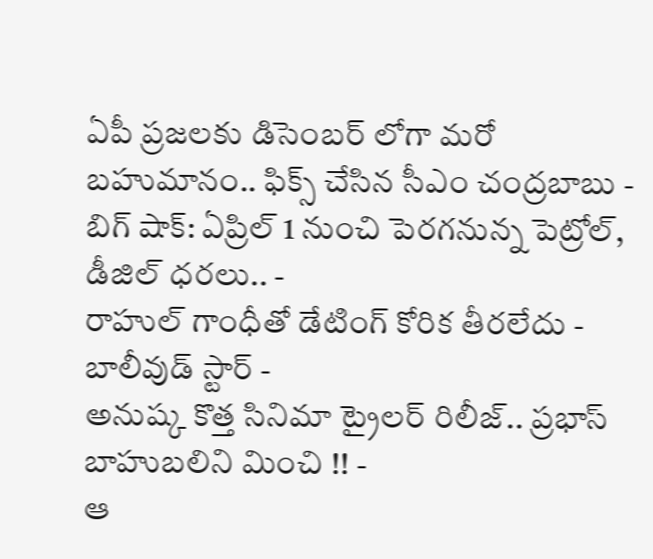ఏపీ ప్రజలకు డిసెంబర్ లోగా మరో బహుమానం.. ఫిక్స్ చేసిన సీఎం చంద్రబాబు -
బిగ్ షాక్: ఏప్రిల్ 1 నుంచి పెరగనున్న పెట్రోల్, డీజిల్ ధరలు.. -
రాహుల్ గాంధీతో డేటింగ్ కోరిక తీరలేదు - బాలీవుడ్ స్టార్ -
అనుష్క కొత్త సినిమా ట్రైలర్ రిలీజ్.. ప్రభాస్ బాహుబలిని మించి !! -
ఆ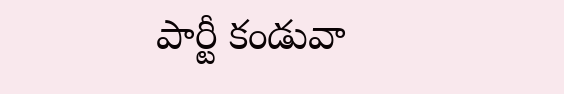పార్టీ కండువా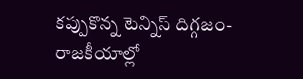కప్పుకొన్న టెన్నిస్ దిగ్గజం- రాజకీయాల్లో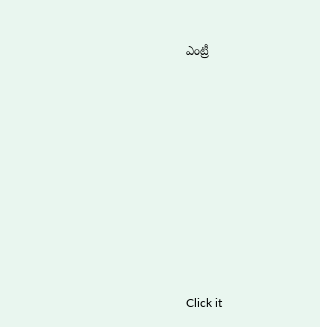ఎంట్రీ












Click it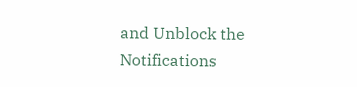and Unblock the Notifications